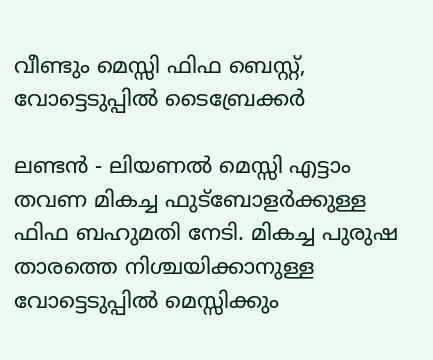വീണ്ടും മെസ്സി ഫിഫ ബെസ്റ്റ്, വോട്ടെടുപ്പില്‍ ടൈബ്രേക്കര്‍

ലണ്ടന്‍ - ലിയണല്‍ മെസ്സി എട്ടാം തവണ മികച്ച ഫുട്‌ബോളര്‍ക്കുള്ള ഫിഫ ബഹുമതി നേടി. മികച്ച പുരുഷ താരത്തെ നിശ്ചയിക്കാനുള്ള വോട്ടെടുപ്പില്‍ മെസ്സിക്കും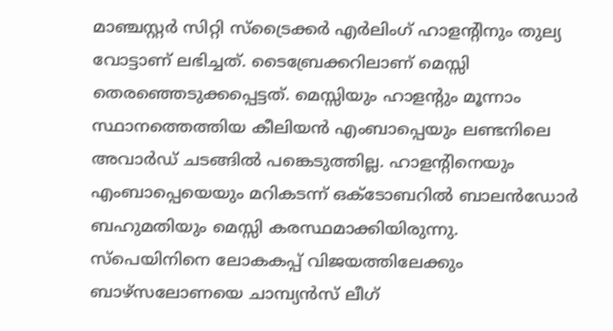മാഞ്ചസ്റ്റര്‍ സിറ്റി സ്‌ട്രൈക്കര്‍ എര്‍ലിംഗ് ഹാളന്റിനും തുല്യ വോട്ടാണ് ലഭിച്ചത്. ടൈബ്രേക്കറിലാണ് മെസ്സി തെരഞ്ഞെടുക്കപ്പെട്ടത്. മെസ്സിയും ഹാളന്റും മൂന്നാം സ്ഥാനത്തെത്തിയ കീലിയന്‍ എംബാപ്പെയും ലണ്ടനിലെ അവാര്‍ഡ് ചടങ്ങില്‍ പങ്കെടുത്തില്ല. ഹാളന്റിനെയും എംബാപ്പെയെയും മറികടന്ന് ഒക്ടോബറില്‍ ബാലന്‍ഡോര്‍ ബഹുമതിയും മെസ്സി കരസ്ഥമാക്കിയിരുന്നു.
സ്‌പെയിനിനെ ലോകകപ്പ് വിജയത്തിലേക്കും ബാഴ്‌സലോണയെ ചാമ്പ്യന്‍സ് ലീഗ്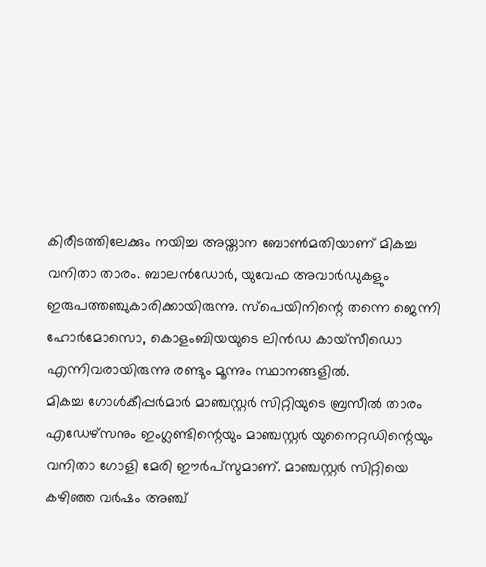കിരീടത്തിലേക്കും നയിച്ച അയ്താന ബോണ്‍മതിയാണ് മികച്ച വനിതാ താരം. ബാലന്‍ഡോര്‍, യുവേഫ അവാര്‍ഡുകളും ഇരുപത്തഞ്ചുകാരിക്കായിരുന്നു. സ്‌പെയിനിന്റെ തന്നെ ജെന്നി ഹോര്‍മോസൊ, കൊളംബിയയുടെ ലിന്‍ഡ കായ്‌സീഡൊ എന്നിവരായിരുന്നു രണ്ടും മൂന്നും സ്ഥാനങ്ങളില്‍.
മികച്ച ഗോള്‍കീപ്പര്‍മാര്‍ മാഞ്ചസ്റ്റര്‍ സിറ്റിയുടെ ബ്രസീല്‍ താരം എഡേഴ്‌സനും ഇംഗ്ലണ്ടിന്റെയും മാഞ്ചസ്റ്റര്‍ യുനൈറ്റഡിന്റെയും വനിതാ ഗോളി മേരി ഈര്‍പ്‌സുമാണ്. മാഞ്ചസ്റ്റര്‍ സിറ്റിയെ കഴിഞ്ഞ വര്‍ഷം അഞ്ച്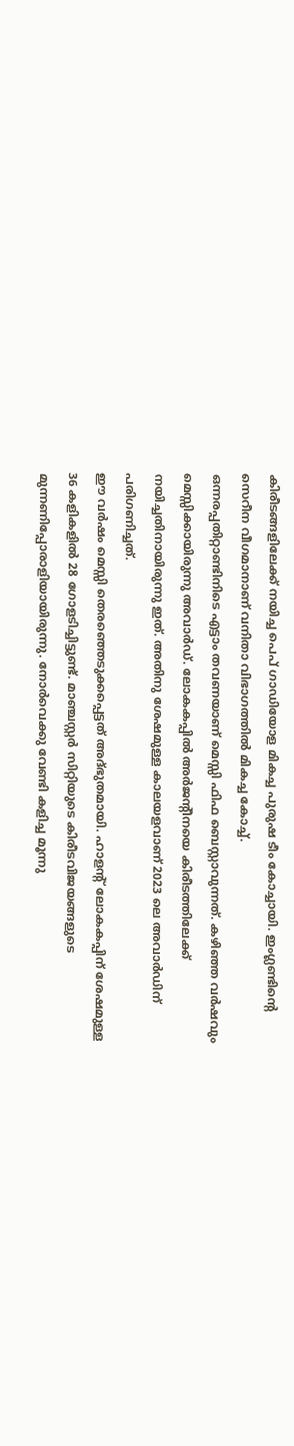കിരീടങ്ങളിലേക്ക് നയിച്ച പെപ് ഗാഡിയോള മികച്ച പുരുഷ ടീം കോച്ചായി. ഇംഗ്ലണ്ടിന്റെ സെറീന വീഗമാനാണ് വനിതാ വിഭാഗത്തില്‍ മികച്ച കോച്ച്.
ഒന്നരപ്പതിറ്റാണ്ടിനിടെ എട്ടാം തവണയാണ് മെസ്സി ഫിഫ ബെസ്റ്റാവുന്നത്. കഴിഞ്ഞ വര്‍ഷവും മെസ്സിക്കായിരുന്നു അവാര്‍ഡ്. ലോകകപ്പില്‍ അര്‍ജന്റീനയെ കിരീടത്തിലേക്ക് നയിച്ചതിനായിരുന്നു ഇത്. അതിനു ശേഷമുള്ള കാലയളവാണ് 2023 ലെ അവാര്‍ഡിന് പരിഗണിച്ചത്.
ഈ വര്‍ഷം മെസ്സി തെരഞ്ഞെടുക്കപ്പെട്ടത് അദ്ഭുതമായി. ഹാളന്റ് ലോകകപ്പിന് ശേഷമുള്ള 36 കളികളില്‍ 28 ഗോളടിച്ചിട്ടുണ്ട്. മാഞ്ചസ്റ്റര്‍ സിറ്റിയുടെ കിരീടവിജയങ്ങളുടെ മുന്നണിപ്പോരാളിയായിരുന്നു. നോര്‍വെക്കു വേണ്ടി കളിച്ച മൂന്നു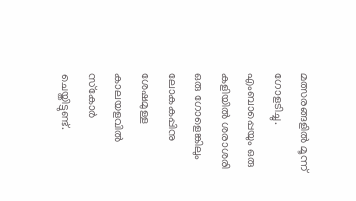മത്സരങ്ങളില്‍ മൂന്ന് ഗോളടിച്ചു. എംബാപ്പെയും ഒരു കളിയില്‍ ശരാശരി ഒരു ഗോളെങ്കിലും ലോകകപ്പിനു ശേഷമുള്ള കാലയളവില്‍ സ്‌കോര്‍ ചെയ്തിട്ടുണ്ട്.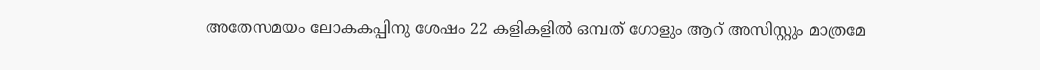അതേസമയം ലോകകപ്പിനു ശേഷം 22 കളികളില്‍ ഒമ്പത് ഗോളും ആറ് അസിസ്റ്റും മാത്രമേ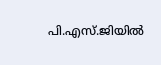പി.എസ്.ജിയില്‍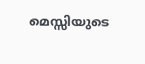മെസ്സിയുടെ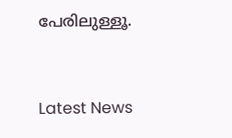പേരിലുള്ളൂ.


Latest News